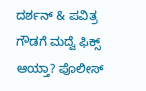ದರ್ಶನ್ & ಪವಿತ್ರ ಗೌಡಗೆ ಮದ್ವೆ ಫಿಕ್ಸ್ ಆಯ್ತಾ? ಪೊಲೀಸ್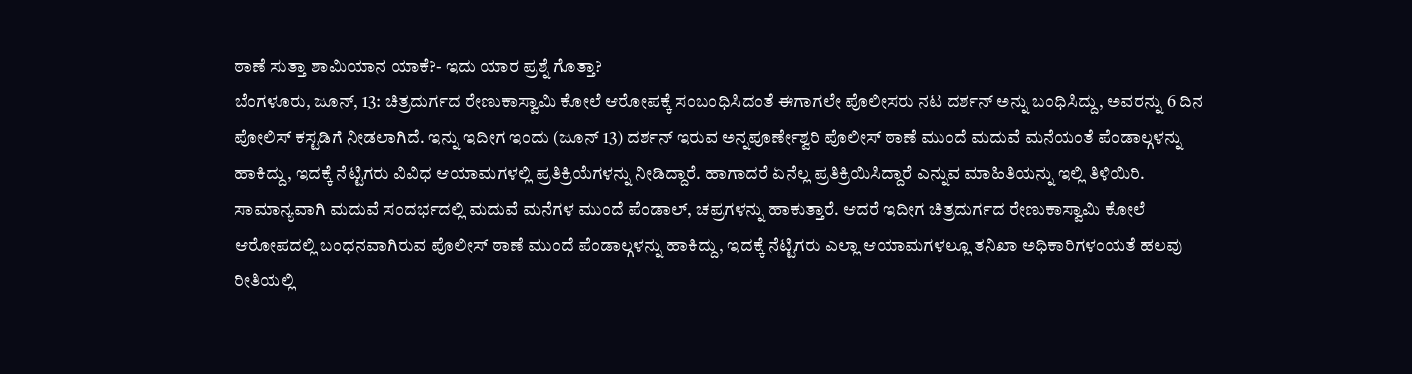ಠಾಣೆ ಸುತ್ತಾ ಶಾಮಿಯಾನ ಯಾಕೆ?- ಇದು ಯಾರ ಪ್ರಶ್ನೆ ಗೊತ್ತಾ?
ಬೆಂಗಳೂರು, ಜೂನ್, 13: ಚಿತ್ರದುರ್ಗದ ರೇಣುಕಾಸ್ವಾಮಿ ಕೋಲೆ ಆರೋಪಕ್ಕೆ ಸಂಬಂಧಿಸಿದಂತೆ ಈಗಾಗಲೇ ಪೊಲೀಸರು ನಟ ದರ್ಶನ್ ಅನ್ನು ಬಂಧಿಸಿದ್ದು, ಅವರನ್ನು 6 ದಿನ ಪೋಲಿಸ್ ಕಸ್ಟಡಿಗೆ ನೀಡಲಾಗಿದೆ. ಇನ್ನು ಇದೀಗ ಇಂದು (ಜೂನ್ 13) ದರ್ಶನ್ ಇರುವ ಅನ್ನಪೂರ್ಣೇಶ್ವರಿ ಪೊಲೀಸ್ ಠಾಣೆ ಮುಂದೆ ಮದುವೆ ಮನೆಯಂತೆ ಪೆಂಡಾಲ್ಗಳನ್ನು ಹಾಕಿದ್ದು, ಇದಕ್ಕೆ ನೆಟ್ಟಿಗರು ವಿವಿಧ ಆಯಾಮಗಳಲ್ಲಿ ಪ್ರತಿಕ್ರಿಯೆಗಳನ್ನು ನೀಡಿದ್ದಾರೆ. ಹಾಗಾದರೆ ಏನೆಲ್ಲ ಪ್ರತಿಕ್ರಿಯಿಸಿದ್ದಾರೆ ಎನ್ನುವ ಮಾಹಿತಿಯನ್ನು ಇಲ್ಲಿ ತಿಳಿಯಿರಿ.
ಸಾಮಾನ್ಯವಾಗಿ ಮದುವೆ ಸಂದರ್ಭದಲ್ಲಿ ಮದುವೆ ಮನೆಗಳ ಮುಂದೆ ಪೆಂಡಾಲ್, ಚಪ್ರಗಳನ್ನು ಹಾಕುತ್ತಾರೆ. ಆದರೆ ಇದೀಗ ಚಿತ್ರದುರ್ಗದ ರೇಣುಕಾಸ್ವಾಮಿ ಕೋಲೆ ಆರೋಪದಲ್ಲಿ ಬಂಧನವಾಗಿರುವ ಪೊಲೀಸ್ ಠಾಣೆ ಮುಂದೆ ಪೆಂಡಾಲ್ಗಳನ್ನು ಹಾಕಿದ್ದು, ಇದಕ್ಕೆ ನೆಟ್ಟಿಗರು ಎಲ್ಲಾ ಆಯಾಮಗಳಲ್ಲೂ ತನಿಖಾ ಅಧಿಕಾರಿಗಳಂಯತೆ ಹಲವು ರೀತಿಯಲ್ಲಿ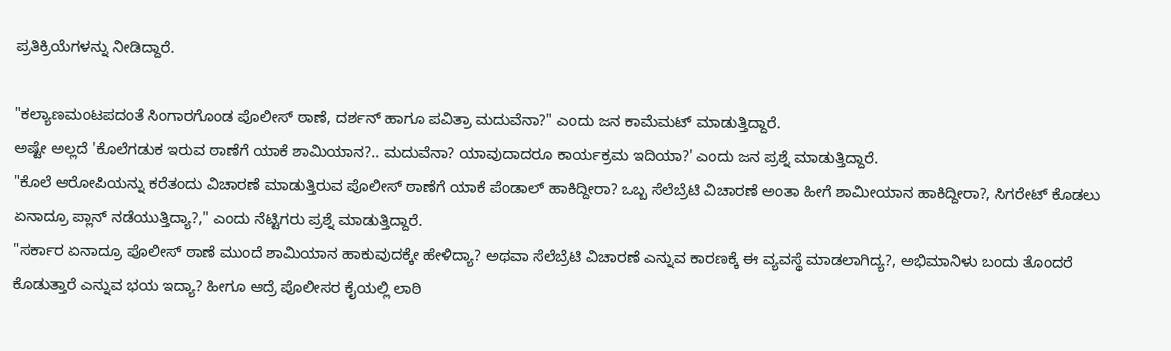ಪ್ರತಿಕ್ರಿಯೆಗಳನ್ನು ನೀಡಿದ್ದಾರೆ.

"ಕಲ್ಯಾಣಮಂಟಪದಂತೆ ಸಿಂಗಾರಗೊಂಡ ಪೊಲೀಸ್ ಠಾಣೆ, ದರ್ಶನ್ ಹಾಗೂ ಪವಿತ್ರಾ ಮದುವೆನಾ?" ಎಂದು ಜನ ಕಾಮೆಮಟ್ ಮಾಡುತ್ತಿದ್ದಾರೆ.
ಅಷ್ಟೇ ಅಲ್ಲದೆ 'ಕೊಲೆಗಡುಕ ಇರುವ ಠಾಣೆಗೆ ಯಾಕೆ ಶಾಮಿಯಾನ?.. ಮದುವೆನಾ? ಯಾವುದಾದರೂ ಕಾರ್ಯಕ್ರಮ ಇದಿಯಾ?' ಎಂದು ಜನ ಪ್ರಶ್ನೆ ಮಾಡುತ್ತಿದ್ದಾರೆ.
"ಕೊಲೆ ಆರೋಪಿಯನ್ನು ಕರೆತಂದು ವಿಚಾರಣೆ ಮಾಡುತ್ತಿರುವ ಪೊಲೀಸ್ ಠಾಣೆಗೆ ಯಾಕೆ ಪೆಂಡಾಲ್ ಹಾಕಿದ್ದೀರಾ? ಒಬ್ಬ ಸೆಲೆಬ್ರೆಟಿ ವಿಚಾರಣೆ ಅಂತಾ ಹೀಗೆ ಶಾಮೀಯಾನ ಹಾಕಿದ್ದೀರಾ?, ಸಿಗರೇಟ್ ಕೊಡಲು ಏನಾದ್ರೂ ಪ್ಲಾನ್ ನಡೆಯುತ್ತಿದ್ಯಾ?," ಎಂದು ನೆಟ್ಟಿಗರು ಪ್ರಶ್ನೆ ಮಾಡುತ್ತಿದ್ದಾರೆ.
"ಸರ್ಕಾರ ಏನಾದ್ರೂ ಪೊಲೀಸ್ ಠಾಣೆ ಮುಂದೆ ಶಾಮಿಯಾನ ಹಾಕುವುದಕ್ಕೇ ಹೇಳಿದ್ಯಾ? ಅಥವಾ ಸೆಲೆಬ್ರೆಟಿ ವಿಚಾರಣೆ ಎನ್ನುವ ಕಾರಣಕ್ಕೆ ಈ ವ್ಯವಸ್ಥೆ ಮಾಡಲಾಗಿದ್ಯ?, ಅಭಿಮಾನಿಳು ಬಂದು ತೊಂದರೆ ಕೊಡುತ್ತಾರೆ ಎನ್ನುವ ಭಯ ಇದ್ಯಾ? ಹೀಗೂ ಆದ್ರೆ ಪೊಲೀಸರ ಕೈಯಲ್ಲಿ ಲಾಠಿ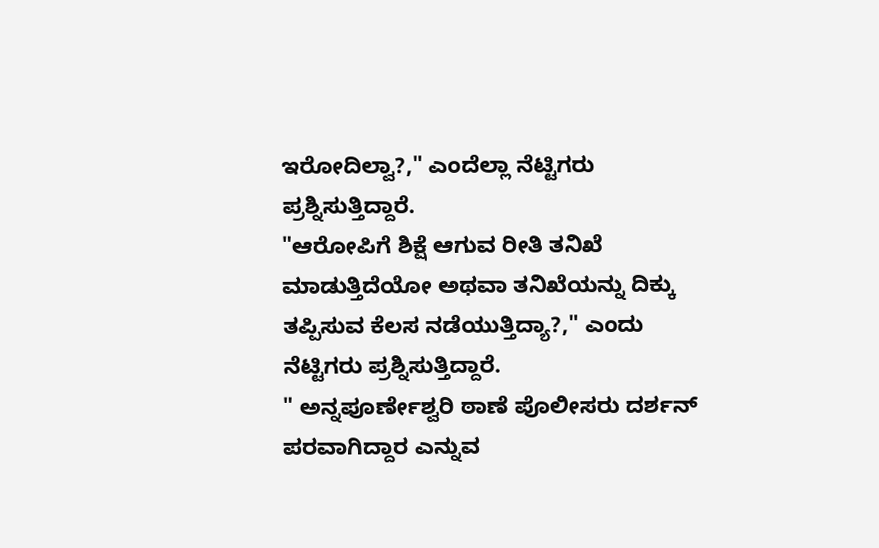ಇರೋದಿಲ್ವಾ?," ಎಂದೆಲ್ಲಾ ನೆಟ್ಟಿಗರು ಪ್ರಶ್ನಿಸುತ್ತಿದ್ದಾರೆ.
"ಆರೋಪಿಗೆ ಶಿಕ್ಷೆ ಆಗುವ ರೀತಿ ತನಿಖೆ ಮಾಡುತ್ತಿದೆಯೋ ಅಥವಾ ತನಿಖೆಯನ್ನು ದಿಕ್ಕು ತಪ್ಪಿಸುವ ಕೆಲಸ ನಡೆಯುತ್ತಿದ್ಯಾ?," ಎಂದು ನೆಟ್ಟಿಗರು ಪ್ರಶ್ನಿಸುತ್ತಿದ್ದಾರೆ.
" ಅನ್ನಪೂರ್ಣೇಶ್ವರಿ ಠಾಣೆ ಪೊಲೀಸರು ದರ್ಶನ್ ಪರವಾಗಿದ್ದಾರ ಎನ್ನುವ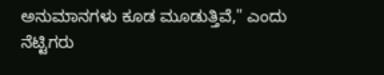ಅನುಮಾನಗಳು ಕೂಡ ಮೂಡುತ್ತಿವೆ," ಎಂದು ನೆಟ್ಟಿಗರು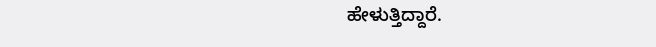ಹೇಳುತ್ತಿದ್ದಾರೆ.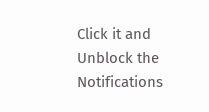Click it and Unblock the Notifications